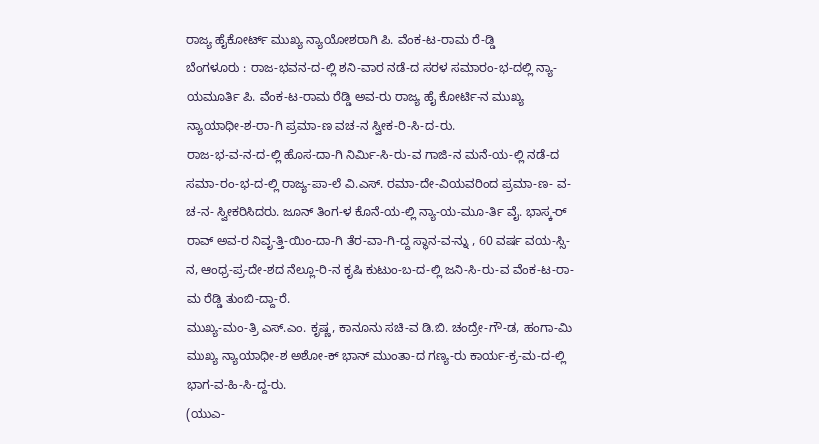ರಾಜ್ಯ ಹೈಕೋರ್ಟ್ ಮುಖ್ಯ ನ್ಯಾಯೋಶರಾಗಿ ಪಿ. ವೆಂಕ-ಟ-ರಾಮ ರೆ-ಡ್ಡಿ
ಬೆಂಗಳೂರು : ರಾಜ-ಭವನ-ದ-ಲ್ಲಿ ಶನಿ-ವಾರ ನಡೆ-ದ ಸರಳ ಸಮಾರಂ-ಭ-ದಲ್ಲಿ ನ್ಯಾ-ಯಮೂರ್ತಿ ಪಿ. ವೆಂಕ-ಟ-ರಾಮ ರೆಡ್ಡಿ ಅವ-ರು ರಾಜ್ಯ ಹೈ ಕೋರ್ಟಿ-ನ ಮುಖ್ಯ ನ್ಯಾಯಾಧೀ-ಶ-ರಾ-ಗಿ ಪ್ರಮಾ-ಣ ವಚ-ನ ಸ್ವೀಕ-ರಿ-ಸಿ-ದ-ರು.
ರಾಜ-ಭ-ವ-ನ-ದ-ಲ್ಲಿ ಹೊಸ-ದಾ-ಗಿ ನಿರ್ಮಿ-ಸಿ-ರು-ವ ಗಾಜಿ-ನ ಮನೆ-ಯ-ಲ್ಲಿ ನಡೆ-ದ ಸಮಾ-ರಂ-ಭ-ದ-ಲ್ಲಿ ರಾಜ್ಯ-ಪಾ-ಲೆ ವಿ.ಎಸ್. ರಮಾ-ದೇ-ವಿಯವರಿಂದ ಪ್ರಮಾ-ಣ- ವ-ಚ-ನ- ಸ್ವೀಕರಿಸಿದರು. ಜೂನ್ ತಿಂಗ-ಳ ಕೊನೆ-ಯ-ಲ್ಲಿ ನ್ಯಾ-ಯ-ಮೂ-ರ್ತಿ ವೈ. ಭಾಸ್ಕ-ರ್ ರಾವ್ ಅವ-ರ ನಿವೃ-ತ್ತಿ-ಯಿಂ-ದಾ-ಗಿ ತೆರ-ವಾ-ಗಿ-ದ್ದ ಸ್ಥಾನ-ವ-ನ್ನು , 60 ವರ್ಷ ವಯ-ಸ್ಸಿ-ನ, ಆಂಧ್ರ-ಪ್ರ-ದೇ-ಶದ ನೆಲ್ಲೂ-ರಿ-ನ ಕೃಷಿ ಕುಟುಂ-ಬ-ದ-ಲ್ಲಿ ಜನಿ-ಸಿ-ರು-ವ ವೆಂಕ-ಟ-ರಾ-ಮ ರೆಡ್ಡಿ ತುಂಬಿ-ದ್ದಾ-ರೆ.
ಮುಖ್ಯ-ಮಂ-ತ್ರಿ ಎಸ್.ಎಂ. ಕೃಷ್ಣ, ಕಾನೂನು ಸಚಿ-ವ ಡಿ.ಬಿ. ಚಂದ್ರೇ-ಗೌ-ಡ, ಹಂಗಾ-ಮಿ ಮುಖ್ಯ ನ್ಯಾಯಾಧೀ-ಶ ಅಶೋ-ಕ್ ಭಾನ್ ಮುಂತಾ-ದ ಗಣ್ಯ-ರು ಕಾರ್ಯ-ಕ್ರ-ಮ-ದ-ಲ್ಲಿ ಭಾಗ-ವ-ಹಿ-ಸಿ-ದ್ದ-ರು.
(ಯುಎ-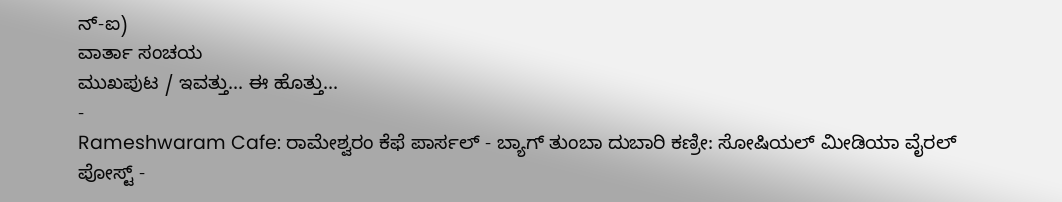ನ್-ಐ)
ವಾರ್ತಾ ಸಂಚಯ
ಮುಖಪುಟ / ಇವತ್ತು... ಈ ಹೊತ್ತು...
-
Rameshwaram Cafe: ರಾಮೇಶ್ವರಂ ಕೆಫೆ ಪಾರ್ಸಲ್ - ಬ್ಯಾಗ್ ತುಂಬಾ ದುಬಾರಿ ಕಣ್ರೀ: ಸೋಷಿಯಲ್ ಮೀಡಿಯಾ ವೈರಲ್ ಪೋಸ್ಟ್ -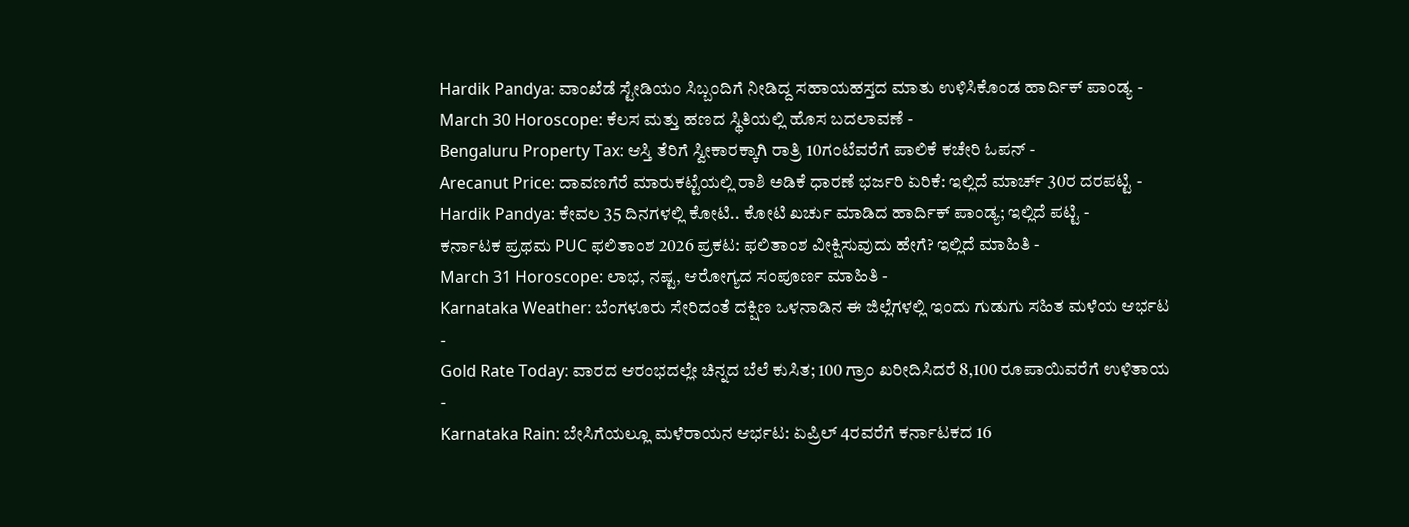Hardik Pandya: ವಾಂಖೆಡೆ ಸ್ಟೇಡಿಯಂ ಸಿಬ್ಬಂದಿಗೆ ನೀಡಿದ್ದ ಸಹಾಯಹಸ್ತದ ಮಾತು ಉಳಿಸಿಕೊಂಡ ಹಾರ್ದಿಕ್ ಪಾಂಡ್ಯ -
March 30 Horoscope: ಕೆಲಸ ಮತ್ತು ಹಣದ ಸ್ಥಿತಿಯಲ್ಲಿ ಹೊಸ ಬದಲಾವಣೆ -
Bengaluru Property Tax: ಆಸ್ತಿ ತೆರಿಗೆ ಸ್ವೀಕಾರಕ್ಕಾಗಿ ರಾತ್ರಿ 10ಗಂಟೆವರೆಗೆ ಪಾಲಿಕೆ ಕಚೇರಿ ಓಪನ್ -
Arecanut Price: ದಾವಣಗೆರೆ ಮಾರುಕಟ್ಟೆಯಲ್ಲಿ ರಾಶಿ ಅಡಿಕೆ ಧಾರಣೆ ಭರ್ಜರಿ ಏರಿಕೆ: ಇಲ್ಲಿದೆ ಮಾರ್ಚ್ 30ರ ದರಪಟ್ಟಿ -
Hardik Pandya: ಕೇವಲ 35 ದಿನಗಳಲ್ಲಿ ಕೋಟಿ.. ಕೋಟಿ ಖರ್ಚು ಮಾಡಿದ ಹಾರ್ದಿಕ್ ಪಾಂಡ್ಯ; ಇಲ್ಲಿದೆ ಪಟ್ಟಿ -
ಕರ್ನಾಟಕ ಪ್ರಥಮ PUC ಫಲಿತಾಂಶ 2026 ಪ್ರಕಟ: ಫಲಿತಾಂಶ ವೀಕ್ಷಿಸುವುದು ಹೇಗೆ? ಇಲ್ಲಿದೆ ಮಾಹಿತಿ -
March 31 Horoscope: ಲಾಭ, ನಷ್ಟ, ಆರೋಗ್ಯದ ಸಂಪೂರ್ಣ ಮಾಹಿತಿ -
Karnataka Weather: ಬೆಂಗಳೂರು ಸೇರಿದಂತೆ ದಕ್ಷಿಣ ಒಳನಾಡಿನ ಈ ಜಿಲ್ಲೆಗಳಲ್ಲಿ ಇಂದು ಗುಡುಗು ಸಹಿತ ಮಳೆಯ ಆರ್ಭಟ -
Gold Rate Today: ವಾರದ ಆರಂಭದಲ್ಲೇ ಚಿನ್ನದ ಬೆಲೆ ಕುಸಿತ; 100 ಗ್ರಾಂ ಖರೀದಿಸಿದರೆ 8,100 ರೂಪಾಯಿವರೆಗೆ ಉಳಿತಾಯ -
Karnataka Rain: ಬೇಸಿಗೆಯಲ್ಲೂ ಮಳೆರಾಯನ ಆರ್ಭಟ: ಏಪ್ರಿಲ್ 4ರವರೆಗೆ ಕರ್ನಾಟಕದ 16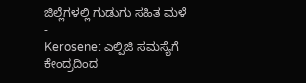ಜಿಲ್ಲೆಗಳಲ್ಲಿ ಗುಡುಗು ಸಹಿತ ಮಳೆ -
Kerosene: ಎಲ್ಪಿಜಿ ಸಮಸ್ಯೆಗೆ ಕೇಂದ್ರದಿಂದ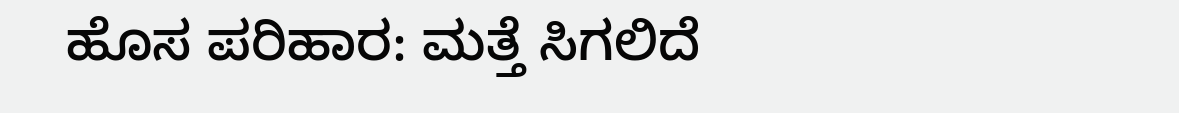ಹೊಸ ಪರಿಹಾರ: ಮತ್ತೆ ಸಿಗಲಿದೆ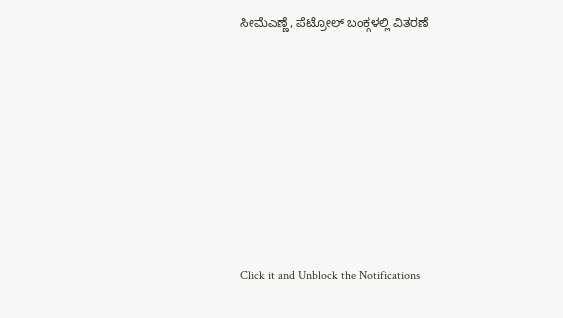ಸೀಮೆಎಣ್ಣೆ, ಪೆಟ್ರೋಲ್ ಬಂಕ್ಗಳಲ್ಲಿ ವಿತರಣೆ












Click it and Unblock the Notifications